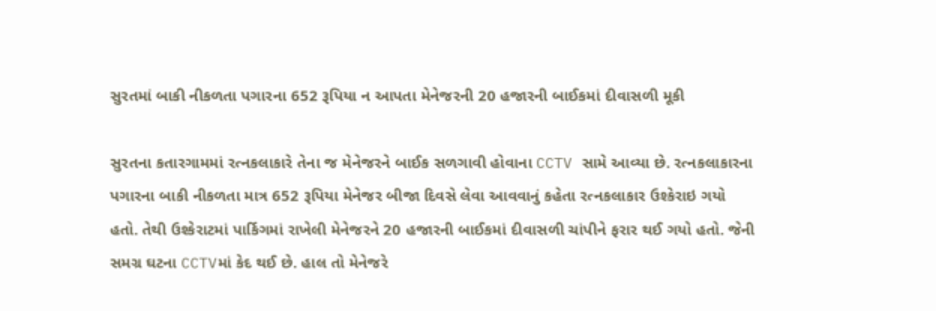સુરતમાં બાકી નીકળતા પગારના 652 રૂપિયા ન આપતા મેનેજરની 20 હજારની બાઈકમાં દીવાસળી મૂકી

સુરતના કતારગામમાં રત્નકલાકારે તેના જ મેનેજરને બાઈક સળગાવી હોવાના CCTV સામે આવ્યા છે. રત્નકલાકારના પગારના બાકી નીકળતા માત્ર 652 રૂપિયા મેનેજર બીજા દિવસે લેવા આવવાનું કહેતા રત્નકલાકાર ઉશ્કેરાઇ ગયો હતો. તેથી ઉશ્કેરાટમાં પાર્કિગમાં રાખેલી મેનેજરને 20 હજારની બાઈકમાં દીવાસળી ચાંપીને ફરાર થઈ ગયો હતો. જેની સમગ્ર ઘટના CCTVમાં કેદ થઈ છે. હાલ તો મેનેજરે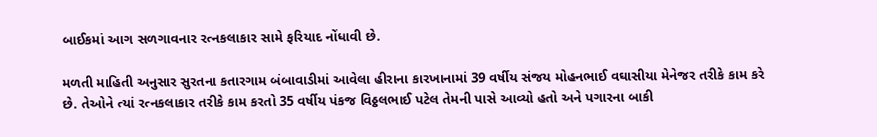બાઈકમાં આગ સળગાવનાર રત્નકલાકાર સામે ફરિયાદ નોંધાવી છે.

મળતી માહિતી અનુસાર સુરતના કતારગામ બંબાવાડીમાં આવેલા હીરાના કારખાનામાં 39 વર્ષીય સંજય મોહનભાઈ વઘાસીયા મેનેજર તરીકે કામ કરે છે. તેઓને ત્યાં રત્નકલાકાર તરીકે કામ કરતો 35 વર્ષીય પંકજ વિઠ્ઠલભાઈ પટેલ તેમની પાસે આવ્યો હતો અને પગારના બાકી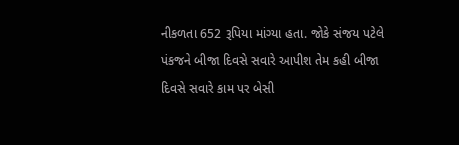નીકળતા 652 રૂપિયા માંગ્યા હતા. જોકે સંજય પટેલે પંકજને બીજા દિવસે સવારે આપીશ તેમ કહી બીજા દિવસે સવારે કામ પર બેસી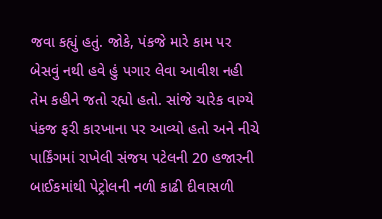જવા કહ્યું હતું. જોકે, પંકજે મારે કામ પર બેસવું નથી હવે હું પગાર લેવા આવીશ નહી તેમ કહીને જતો રહ્યો હતો. સાંજે ચારેક વાગ્યે પંકજ ફરી કારખાના પર આવ્યો હતો અને નીચે પાર્કિંગમાં રાખેલી સંજય પટેલની 20 હજારની બાઈકમાંથી પેટ્રોલની નળી કાઢી દીવાસળી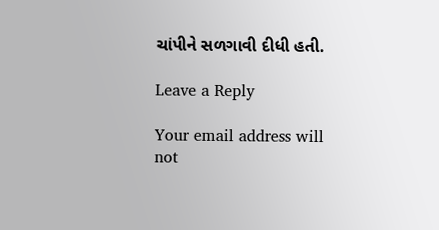ચાંપીને સળગાવી દીધી હતી.

Leave a Reply

Your email address will not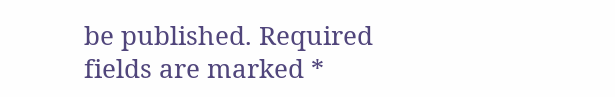be published. Required fields are marked *